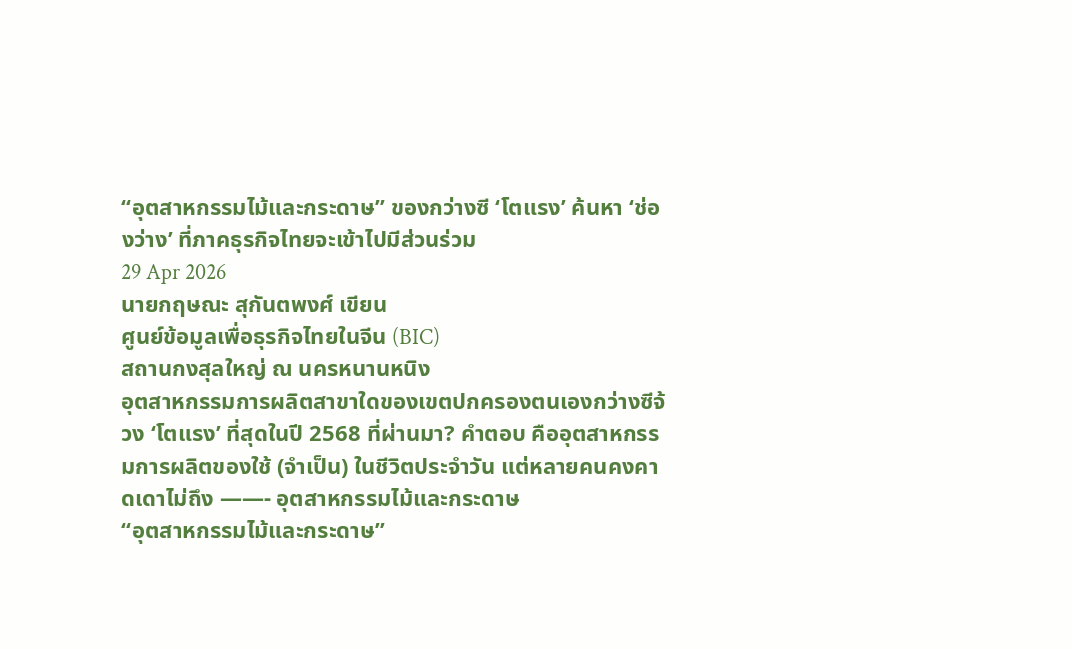“อุตสาหกรรมไม้และกระดาษ” ของกว่างซี ‘โตแรง’ ค้นหา ‘ช่องว่าง’ ที่ภาคธุรกิจไทยจะเข้าไปมีส่วนร่วม
29 Apr 2026
นายกฤษณะ สุกันตพงศ์ เขียน
ศูนย์ข้อมูลเพื่อธุรกิจไทยในจีน (BIC)
สถานกงสุลใหญ่ ณ นครหนานหนิง
อุตสาหกรรมการผลิตสาขาใดของเขตปกครองตนเองกว่างซีจ้วง ‘โตแรง’ ที่สุดในปี 2568 ที่ผ่านมา? คำตอบ คืออุตสาหกรรมการผลิตของใช้ (จำเป็น) ในชีวิตประจำวัน แต่หลายคนคงคาดเดาไม่ถึง ——- อุตสาหกรรมไม้และกระดาษ
“อุตสาหกรรมไม้และกระดาษ”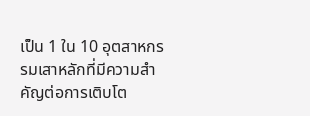เป็น 1 ใน 10 อุตสาหกรรมเสาหลักที่มีความสำคัญต่อการเติบโต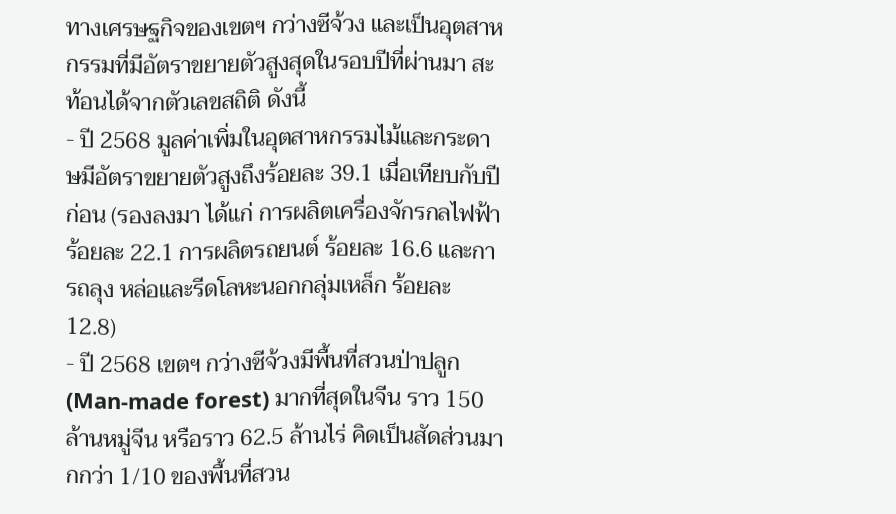ทางเศรษฐกิจของเขตฯ กว่างซีจ้วง และเป็นอุตสาหกรรมที่มีอัตราขยายตัวสูงสุดในรอบปีที่ผ่านมา สะท้อนได้จากตัวเลขสถิติ ดังนี้
- ปี 2568 มูลค่าเพิ่มในอุตสาหกรรมไม้และกระดาษมีอัตราขยายตัวสูงถึงร้อยละ 39.1 เมื่อเทียบกับปีก่อน (รองลงมา ได้แก่ การผลิตเครื่องจักรกลไฟฟ้า ร้อยละ 22.1 การผลิตรถยนต์ ร้อยละ 16.6 และการถลุง หล่อและรีดโลหะนอกกลุ่มเหล็ก ร้อยละ 12.8)
- ปี 2568 เขตฯ กว่างซีจ้วงมีพื้นที่สวนป่าปลูก (Man-made forest) มากที่สุดในจีน ราว 150 ล้านหมู่จีน หรือราว 62.5 ล้านไร่ คิดเป็นสัดส่วนมากกว่า 1/10 ของพื้นที่สวน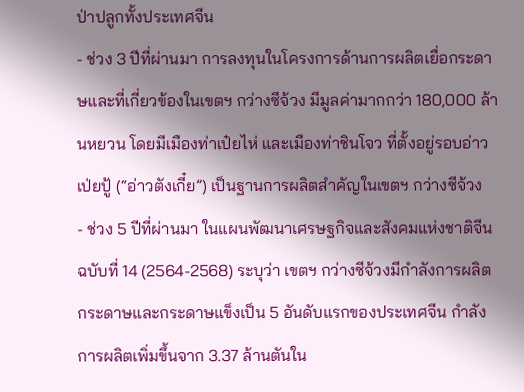ป่าปลูกทั้งประเทศจีน
- ช่วง 3 ปีที่ผ่านมา การลงทุนในโครงการด้านการผลิตเยื่อกระดาษและที่เกี่ยวข้องในเขตฯ กว่างซีจ้วง มีมูลค่ามากกว่า 180,000 ล้านหยวน โดยมีเมืองท่าเป๋ยไห่ และเมืองท่าชินโจว ที่ตั้งอยู่รอบอ่าวเป่ยปู้ (“อ่าวตังเกี๋ย”) เป็นฐานการผลิตสำคัญในเขตฯ กว่างซีจ้วง
- ช่วง 5 ปีที่ผ่านมา ในแผนพัฒนาเศรษฐกิจและสังคมแห่งชาติจีน ฉบับที่ 14 (2564-2568) ระบุว่า เขตฯ กว่างซีจ้วงมีกำลังการผลิตกระดาษและกระดาษแข็งเป็น 5 อันดับแรกของประเทศจีน กำลังการผลิตเพิ่มขึ้นจาก 3.37 ล้านตันใน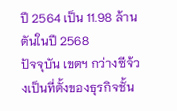ปี 2564 เป็น 11.98 ล้านตันในปี 2568
ปัจจุบัน เขตฯ กว่างซีจ้วงเป็นที่ตั้งของธุรกิจชั้น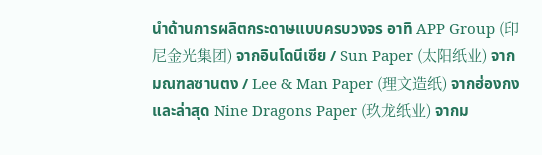นำด้านการผลิตกระดาษแบบครบวงจร อาทิ APP Group (印尼金光集团) จากอินโดนีเซีย / Sun Paper (太阳纸业) จากมณฑลซานตง / Lee & Man Paper (理文造纸) จากฮ่องกง และล่าสุด Nine Dragons Paper (玖龙纸业) จากม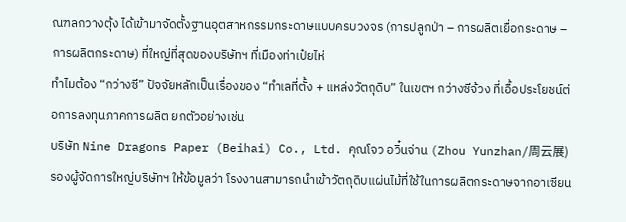ณฑลกวางตุ้ง ได้เข้ามาจัดตั้งฐานอุตสาหกรรมกระดาษแบบครบวงจร (การปลูกป่า – การผลิตเยื่อกระดาษ – การผลิตกระดาษ) ที่ใหญ่ที่สุดของบริษัทฯ ที่เมืองท่าเป๋ยไห่
ทำไมต้อง “กว่างซี” ปัจจัยหลักเป็นเรื่องของ “ทำเลที่ตั้ง + แหล่งวัตถุดิบ” ในเขตฯ กว่างซีจ้วง ที่เอื้อประโยชน์ต่อการลงทุนภาคการผลิต ยกตัวอย่างเช่น
บริษัท Nine Dragons Paper (Beihai) Co., Ltd. คุณโจว อวิ๋นจ่าน (Zhou Yunzhan/周云展) รองผู้จัดการใหญ่บริษัทฯ ให้ข้อมูลว่า โรงงานสามารถนำเข้าวัตถุดิบแผ่นไม้ที่ใช้ในการผลิตกระดาษจากอาเซียน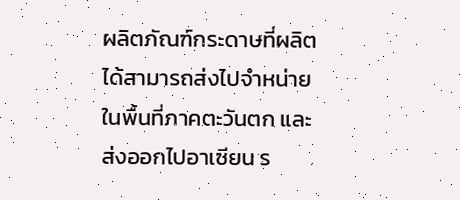ผลิตภัณฑ์กระดาษที่ผลิตได้สามารถส่งไปจำหน่ายในพื้นที่ภาคตะวันตก และส่งออกไปอาเซียน ร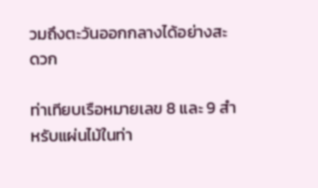วมถึงตะวันออกกลางได้อย่างสะดวก

ท่าเทียบเรือหมายเลข 8 และ 9 สำหรับแผ่นไม้ในท่า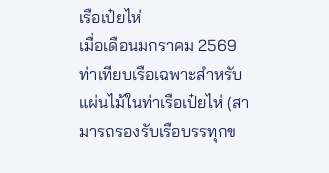เรือเป๋ยไห่
เมื่อเดือนมกราคม 2569 ท่าเทียบเรือเฉพาะสำหรับแผ่นไม้ในท่าเรือเป๋ยไห่ (สามารถรองรับเรือบรรทุกข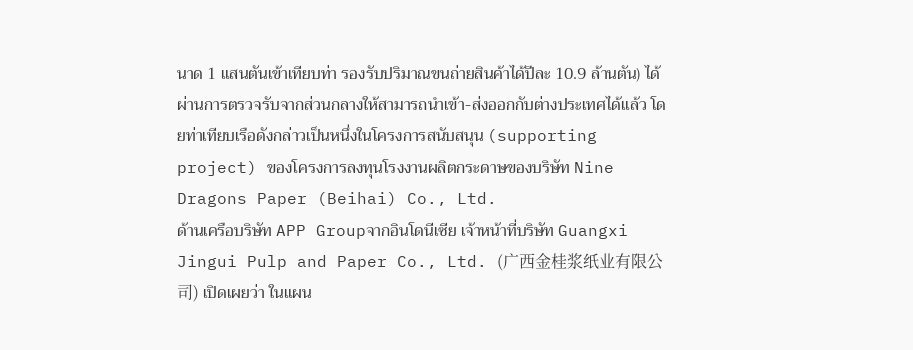นาด 1 แสนตันเข้าเทียบท่า รองรับปริมาณขนถ่ายสินค้าได้ปีละ 10.9 ล้านตัน) ได้ผ่านการตรวจรับจากส่วนกลางให้สามารถนำเข้า-ส่งออกกับต่างประเทศได้แล้ว โดยท่าเทียบเรือดังกล่าวเป็นหนึ่งในโครงการสนับสนุน (supporting project) ของโครงการลงทุนโรงงานผลิตกระดาษของบริษัท Nine Dragons Paper (Beihai) Co., Ltd.
ด้านเครือบริษัท APP Groupจากอินโดนีเซีย เจ้าหน้าที่บริษัท Guangxi Jingui Pulp and Paper Co., Ltd. (广西金桂浆纸业有限公司) เปิดเผยว่า ในแผน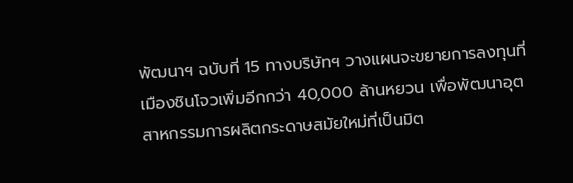พัฒนาฯ ฉบับที่ 15 ทางบริษัทฯ วางแผนจะขยายการลงทุนที่เมืองชินโจวเพิ่มอีกกว่า 40,000 ล้านหยวน เพื่อพัฒนาอุตสาหกรรมการผลิตกระดาษสมัยใหม่ที่เป็นมิต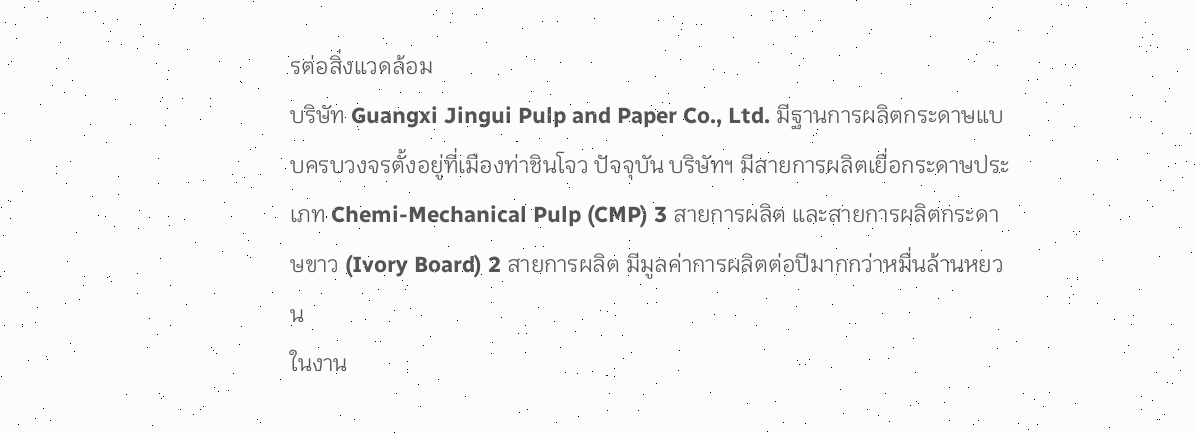รต่อสิ่งแวดล้อม
บริษัท Guangxi Jingui Pulp and Paper Co., Ltd. มีฐานการผลิตกระดาษแบบครบวงจรตั้งอยู่ที่เมืองท่าชินโจว ปัจจุบัน บริษัทฯ มีสายการผลิตเยื่อกระดาษประเภท Chemi-Mechanical Pulp (CMP) 3 สายการผลิต และสายการผลิตกระดาษขาว (Ivory Board) 2 สายการผลิต มีมูลค่าการผลิตต่อปีมากกว่าหมื่นล้านหยวน
ในงาน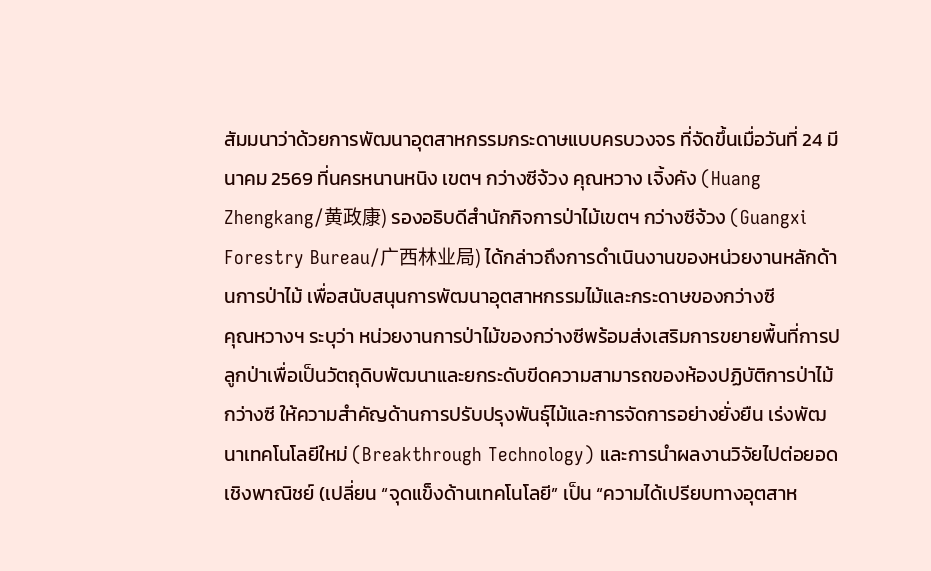สัมมนาว่าด้วยการพัฒนาอุตสาหกรรมกระดาษแบบครบวงจร ที่จัดขึ้นเมื่อวันที่ 24 มีนาคม 2569 ที่นครหนานหนิง เขตฯ กว่างซีจ้วง คุณหวาง เจิ้งคัง (Huang Zhengkang/黄政康) รองอธิบดีสำนักกิจการป่าไม้เขตฯ กว่างซีจ้วง (Guangxi Forestry Bureau/广西林业局) ได้กล่าวถึงการดำเนินงานของหน่วยงานหลักด้านการป่าไม้ เพื่อสนับสนุนการพัฒนาอุตสาหกรรมไม้และกระดาษของกว่างซี
คุณหวางฯ ระบุว่า หน่วยงานการป่าไม้ของกว่างซีพร้อมส่งเสริมการขยายพื้นที่การปลูกป่าเพื่อเป็นวัตถุดิบพัฒนาและยกระดับขีดความสามารถของห้องปฏิบัติการป่าไม้กว่างซี ให้ความสำคัญด้านการปรับปรุงพันธุ์ไม้และการจัดการอย่างยั่งยืน เร่งพัฒนาเทคโนโลยีใหม่ (Breakthrough Technology) และการนำผลงานวิจัยไปต่อยอดเชิงพาณิชย์ (เปลี่ยน “จุดแข็งด้านเทคโนโลยี” เป็น “ความได้เปรียบทางอุตสาห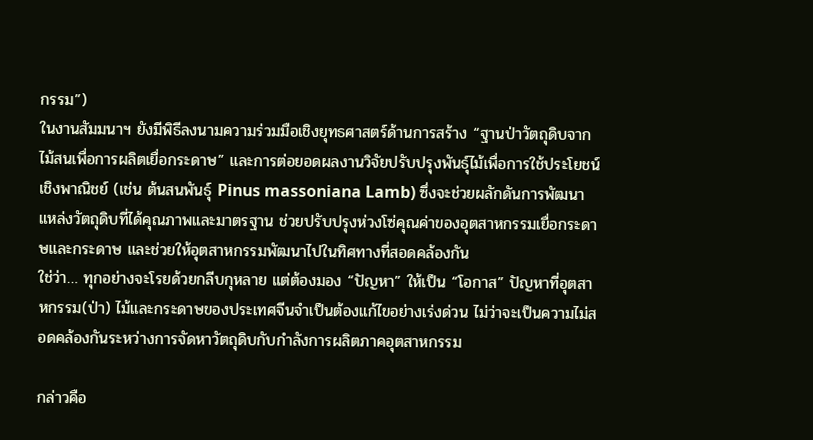กรรม”)
ในงานสัมมนาฯ ยังมีพิธีลงนามความร่วมมือเชิงยุทธศาสตร์ด้านการสร้าง “ฐานป่าวัตถุดิบจากไม้สนเพื่อการผลิตเยื่อกระดาษ” และการต่อยอดผลงานวิจัยปรับปรุงพันธุ์ไม้เพื่อการใช้ประโยชน์เชิงพาณิชย์ (เช่น ต้นสนพันธุ์ Pinus massoniana Lamb) ซึ่งจะช่วยผลักดันการพัฒนาแหล่งวัตถุดิบที่ได้คุณภาพและมาตรฐาน ช่วยปรับปรุงห่วงโซ่คุณค่าของอุตสาหกรรมเยื่อกระดาษและกระดาษ และช่วยให้อุตสาหกรรมพัฒนาไปในทิศทางที่สอดคล้องกัน
ใช่ว่า… ทุกอย่างจะโรยด้วยกลีบกุหลาย แต่ต้องมอง “ปัญหา” ให้เป็น “โอกาส” ปัญหาที่อุตสาหกรรม(ป่า) ไม้และกระดาษของประเทศจีนจำเป็นต้องแก้ไขอย่างเร่งด่วน ไม่ว่าจะเป็นความไม่สอดคล้องกันระหว่างการจัดหาวัตถุดิบกับกำลังการผลิตภาคอุตสาหกรรม

กล่าวคือ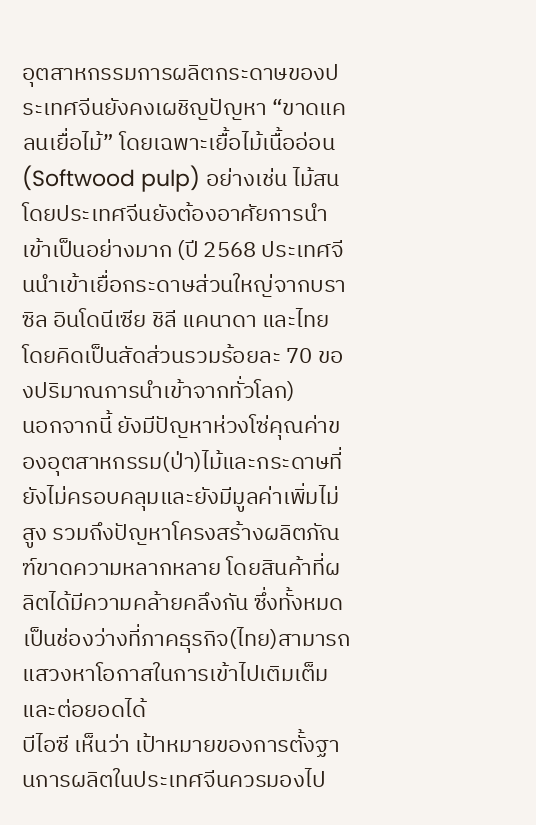อุตสาหกรรมการผลิตกระดาษของประเทศจีนยังคงเผชิญปัญหา “ขาดแคลนเยื่อไม้” โดยเฉพาะเยื้อไม้เนื้ออ่อน (Softwood pulp) อย่างเช่น ไม้สน โดยประเทศจีนยังต้องอาศัยการนำเข้าเป็นอย่างมาก (ปี 2568 ประเทศจีนนำเข้าเยื่อกระดาษส่วนใหญ่จากบราซิล อินโดนีเซีย ชิลี แคนาดา และไทย โดยคิดเป็นสัดส่วนรวมร้อยละ 70 ของปริมาณการนำเข้าจากทั่วโลก)
นอกจากนี้ ยังมีปัญหาห่วงโซ่คุณค่าของอุตสาหกรรม(ป่า)ไม้และกระดาษที่ยังไม่ครอบคลุมและยังมีมูลค่าเพิ่มไม่สูง รวมถึงปัญหาโครงสร้างผลิตภัณฑ์ขาดความหลากหลาย โดยสินค้าที่ผลิตได้มีความคล้ายคลึงกัน ซึ่งทั้งหมดเป็นช่องว่างที่ภาคธุรกิจ(ไทย)สามารถแสวงหาโอกาสในการเข้าไปเติมเต็มและต่อยอดได้
บีไอซี เห็นว่า เป้าหมายของการตั้งฐานการผลิตในประเทศจีนควรมองไป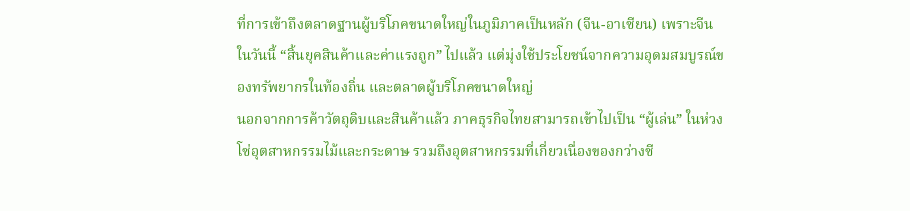ที่การเข้าถึงตลาดฐานผู้บริโภคขนาดใหญ่ในภูมิภาคเป็นหลัก (จีน-อาเซียน) เพราะจีนในวันนี้ “สิ้นยุคสินค้าและค่าแรงถูก” ไปแล้ว แต่มุ่งใช้ประโยชน์จากความอุดมสมบูรณ์ของทรัพยากรในท้องถิ่น และตลาดผู้บริโภคขนาดใหญ่
นอกจากการค้าวัตถุดิบและสินค้าแล้ว ภาคธุรกิจไทยสามารถเข้าไปเป็น “ผู้เล่น” ในห่วงโซ่อุตสาหกรรมไม้และกระดาษ รวมถึงอุตสาหกรรมที่เกี่ยวเนื่องของกว่างซี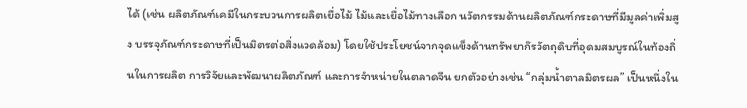ได้ (เช่น ผลิตภัณฑ์เคมีในกระบวนการผลิตเยื่อไม้ ไม้และเยื่อไม้ทางเลือก นวัตกรรมด้านผลิตภัณฑ์กระดาษที่มีมูลค่าเพิ่มสูง บรรจุภัณฑ์กระดาษที่เป็นมิตรต่อสิ่งแวดล้อม) โดยใช้ประโยชน์จากจุดแข็งด้านทรัพยาก๊รวัตถุดิบที่อุดมสมบูรณ์ในท้องถิ่นในการผลิต การวิจัยและพัฒนาผลิตภัณฑ์ และการจำหน่ายในตลาดจีน ยกตัวอย่างเช่น “กลุ่มน้ำตาลมิตรผล” เป็นหนึ่งใน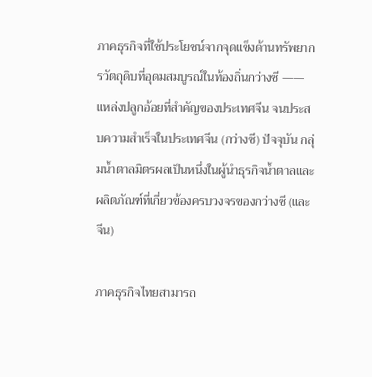ภาคธุรกิจที่ใช้ประโยชน์จากจุดแข็งด้านทรัพยากรวัตถุดิบที่อุดมสมบูรณ์ในท้องถิ่นกว่างซี —— แหล่งปลูกอ้อยที่สำคัญของประเทศจีน จนประสบความสำเร็จในประเทศจีน (กว่างซี) ปัจจุบัน กลุ่มน้ำตาลมิตรผลเป็นหนึ่งในผู้นำธุรกิจน้ำตาลและผลิตภัณฑ์ที่เกี่ยวข้องครบวงจรของกว่างซี (และจีน)

ภาคธุรกิจไทยสามารถ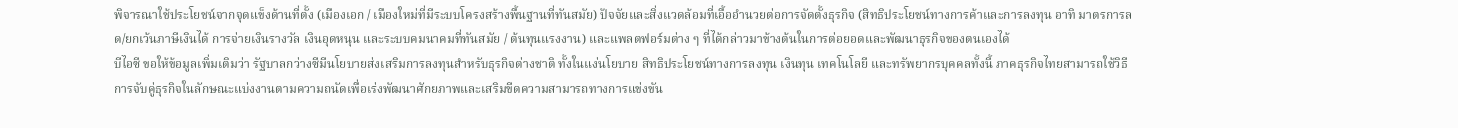พิจารณาใช้ประโยชน์จากจุดแข็งด้านที่ตั้ง (เมืองเอก / เมืองใหม่ที่มีระบบโครงสร้างพื้นฐานที่ทันสมัย) ปัจจัยและสิ่งแวดล้อมที่เอื้ออำนวยต่อการจัดตั้งธุรกิจ (สิทธิประโยชน์ทางการค้าและการลงทุน อาทิ มาตรการลด/ยกเว้นภาษีเงินได้ การจ่ายเงินรางวัล เงินอุดหนุน และระบบคมนาคมที่ทันสมัย / ต้นทุนแรงงาน) และแพลตฟอร์มต่าง ๆ ที่ได้กล่าวมาข้างต้นในการต่อยอดและพัฒนาธุรกิจของตนเองได้
บีไอซี ขอให้ข้อมูลเพิ่มเติมว่า รัฐบาลกว่างซีมีนโยบายส่งเสริมการลงทุนสำหรับธุรกิจต่างชาติ ทั้งในแง่นโยบาย สิทธิประโยชน์ทางการลงทุน เงินทุน เทคโนโลยี และทรัพยากรบุคคลทั้งนี้ ภาคธุรกิจไทยสามารถใช้วิธีการจับคู่ธุรกิจในลักษณะแบ่งงานตามความถนัดเพื่อเร่งพัฒนาศักยภาพและเสริมขีดความสามารถทางการแข่งขัน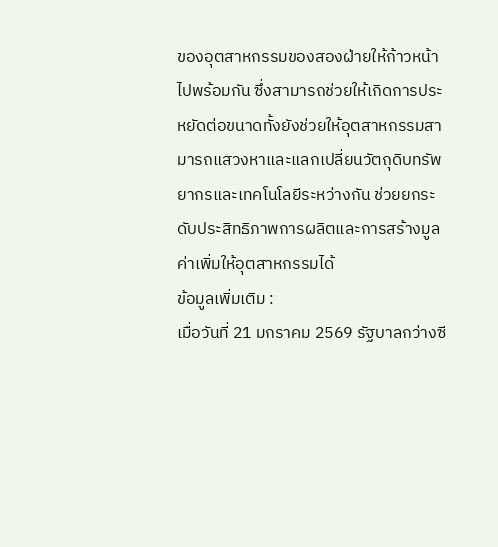ของอุตสาหกรรมของสองฝ่ายให้ก้าวหน้าไปพร้อมกัน ซึ่งสามารถช่วยให้เกิดการประหยัดต่อขนาดทั้งยังช่วยให้อุตสาหกรรมสามารถแสวงหาและแลกเปลี่ยนวัตถุดิบทรัพยากรและเทคโนโลยีระหว่างกัน ช่วยยกระดับประสิทธิภาพการผลิตและการสร้างมูลค่าเพิ่มให้อุตสาหกรรมได้
ข้อมูลเพิ่มเติม :
เมื่อวันที่ 21 มกราคม 2569 รัฐบาลกว่างซี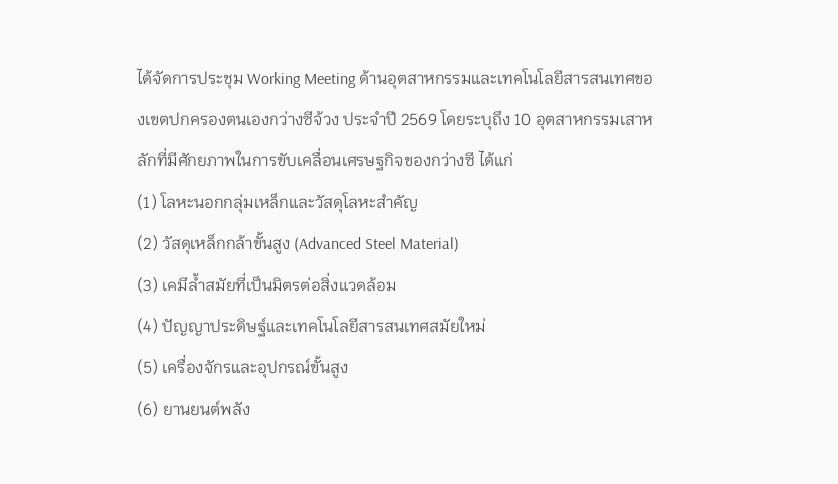ได้จัดการประชุม Working Meeting ด้านอุตสาหกรรมและเทคโนโลยีสารสนเทศของเขตปกครองตนเองกว่างซีจ้วง ประจำปี 2569 โดยระบุถึง 10 อุตสาหกรรมเสาหลักที่มีศักยภาพในการขับเคลื่อนเศรษฐกิจของกว่างซี ได้แก่
(1) โลหะนอกกลุ่มเหล็กและวัสดุโลหะสำคัญ
(2) วัสดุเหล็กกล้าขั้นสูง (Advanced Steel Material)
(3) เคมีล้ำสมัยที่เป็นมิตรต่อสิ่งแวดล้อม
(4) ปัญญาประดิษฐ์และเทคโนโลยีสารสนเทศสมัยใหม่
(5) เครื่องจักรและอุปกรณ์ขั้นสูง
(6) ยานยนต์พลัง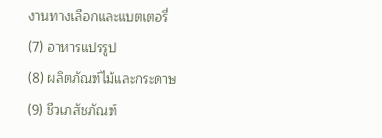งานทางเลือกและแบตเตอรี่
(7) อาหารแปรรูป
(8) ผลิตภัณฑ์ไม้และกระดาษ
(9) ชีวเภสัชภัณฑ์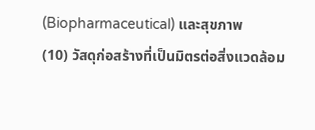(Biopharmaceutical) และสุขภาพ
(10) วัสดุก่อสร้างที่เป็นมิตรต่อสิ่งแวดล้อม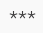***